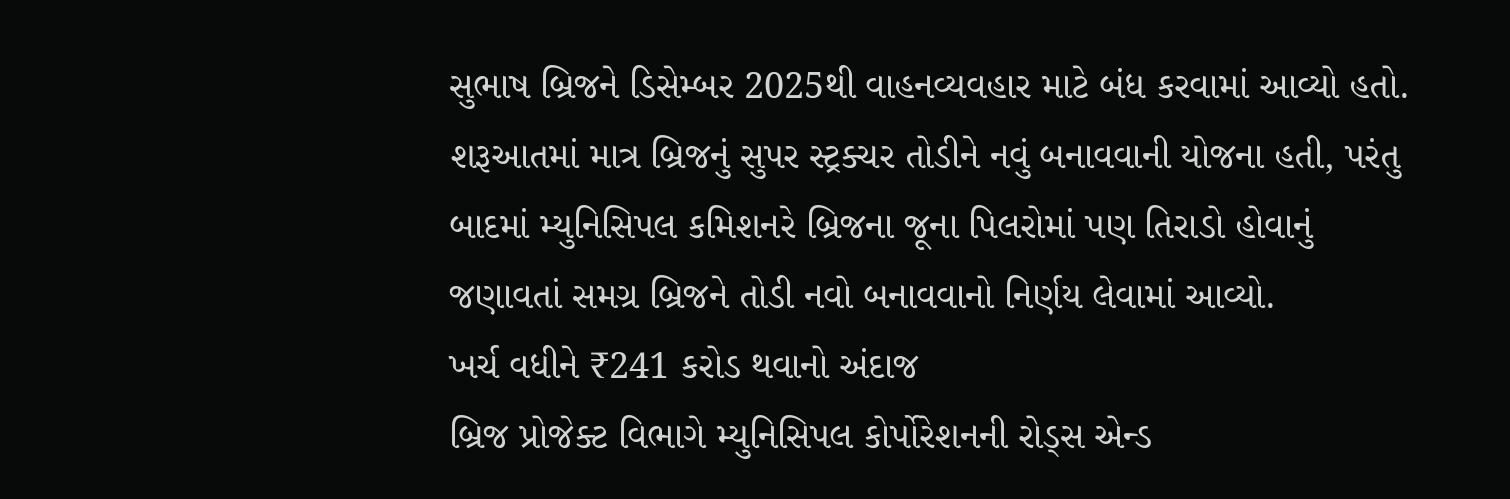સુભાષ બ્રિજને ડિસેમ્બર 2025થી વાહનવ્યવહાર માટે બંધ કરવામાં આવ્યો હતો. શરૂઆતમાં માત્ર બ્રિજનું સુપર સ્ટ્રક્ચર તોડીને નવું બનાવવાની યોજના હતી, પરંતુ બાદમાં મ્યુનિસિપલ કમિશનરે બ્રિજના જૂના પિલરોમાં પણ તિરાડો હોવાનું જણાવતાં સમગ્ર બ્રિજને તોડી નવો બનાવવાનો નિર્ણય લેવામાં આવ્યો.
ખર્ચ વધીને ₹241 કરોડ થવાનો અંદાજ
બ્રિજ પ્રોજેક્ટ વિભાગે મ્યુનિસિપલ કોર્પોરેશનની રોડ્સ એન્ડ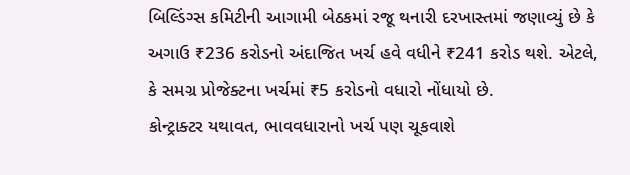બિલ્ડિંગ્સ કમિટીની આગામી બેઠકમાં રજૂ થનારી દરખાસ્તમાં જણાવ્યું છે કે અગાઉ ₹236 કરોડનો અંદાજિત ખર્ચ હવે વધીને ₹241 કરોડ થશે. એટલે, કે સમગ્ર પ્રોજેક્ટના ખર્ચમાં ₹5 કરોડનો વધારો નોંધાયો છે.
કોન્ટ્રાક્ટર યથાવત, ભાવવધારાનો ખર્ચ પણ ચૂકવાશે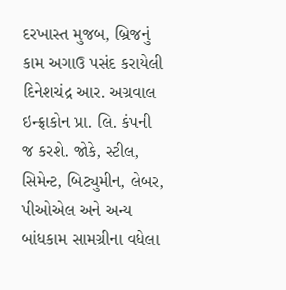દરખાસ્ત મુજબ, બ્રિજનું કામ અગાઉ પસંદ કરાયેલી દિનેશચંદ્ર આર. અગ્રવાલ ઇન્ફ્રાકોન પ્રા. લિ. કંપની જ કરશે. જોકે, સ્ટીલ, સિમેન્ટ, બિટ્યુમીન, લેબર, પીઓએલ અને અન્ય બાંધકામ સામગ્રીના વધેલા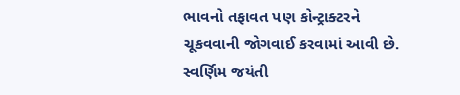ભાવનો તફાવત પણ કોન્ટ્રાક્ટરને ચૂકવવાની જોગવાઈ કરવામાં આવી છે.
સ્વર્ણિમ જયંતી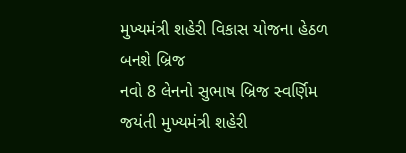મુખ્યમંત્રી શહેરી વિકાસ યોજના હેઠળ બનશે બ્રિજ
નવો 8 લેનનો સુભાષ બ્રિજ સ્વર્ણિમ જયંતી મુખ્યમંત્રી શહેરી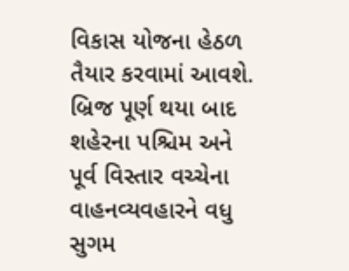વિકાસ યોજના હેઠળ તૈયાર કરવામાં આવશે. બ્રિજ પૂર્ણ થયા બાદ શહેરના પશ્ચિમ અને પૂર્વ વિસ્તાર વચ્ચેના વાહનવ્યવહારને વધુ સુગમ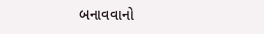બનાવવાનો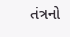તંત્રનો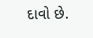દાવો છે.